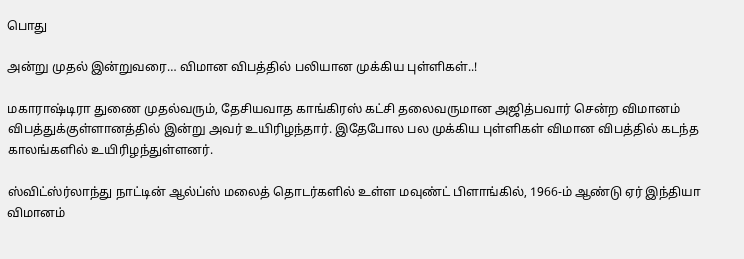பொது

அன்று முதல் இன்றுவரை… விமான விபத்தில் பலியான முக்கிய புள்ளிகள்..!

மகாராஷ்டிரா துணை முதல்வரும், தேசியவாத காங்கிரஸ் கட்சி தலைவருமான அஜித்பவார் சென்ற விமானம்
விபத்துக்குள்ளானத்தில் இன்று அவர் உயிரிழந்தார். இதேபோல பல முக்கிய புள்ளிகள் விமான விபத்தில் கடந்த காலங்களில் உயிரிழந்துள்ளனர்.

ஸ்விட்ஸ்ர்லாந்து நாட்டின் ஆல்ப்ஸ் மலைத் தொடர்களில் உள்ள மவுண்ட் பிளாங்கில், 1966-ம் ஆண்டு ஏர் இந்தியா விமானம்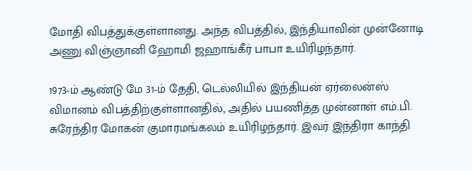மோதி விபத்துக்குள்ளானது. அந்த விபத்தில், இந்தியாவின் முன்னோடி அணு விஞ்ஞானி ஹோமி ஜஹாங்கீர் பாபா உயிரிழந்தார்.

1973-ம் ஆண்டு மே 31-ம் தேதி, டெல்லியில் இந்தியன் ஏர்லைன்ஸ் விமானம் விபத்திற்குள்ளானதில், அதில் பயணித்த முன்னாள் எம்.பி. சுரேந்திர மோகன் குமாரமங்கலம் உயிரிழந்தார். இவர் இந்திரா காந்தி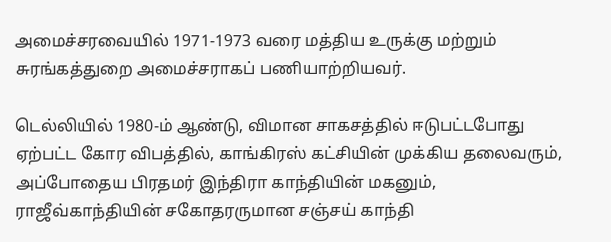அமைச்சரவையில் 1971-1973 வரை மத்திய உருக்கு மற்றும் சுரங்கத்துறை அமைச்சராகப் பணியாற்றியவர்.

டெல்லியில் 1980-ம் ஆண்டு, விமான சாகசத்தில் ஈடுபட்டபோது ஏற்பட்ட கோர விபத்தில், காங்கிரஸ் கட்சியின் முக்கிய தலைவரும், அப்போதைய பிரதமர் இந்திரா காந்தியின் மகனும், ராஜீவ்காந்தியின் சகோதரருமான சஞ்சய் காந்தி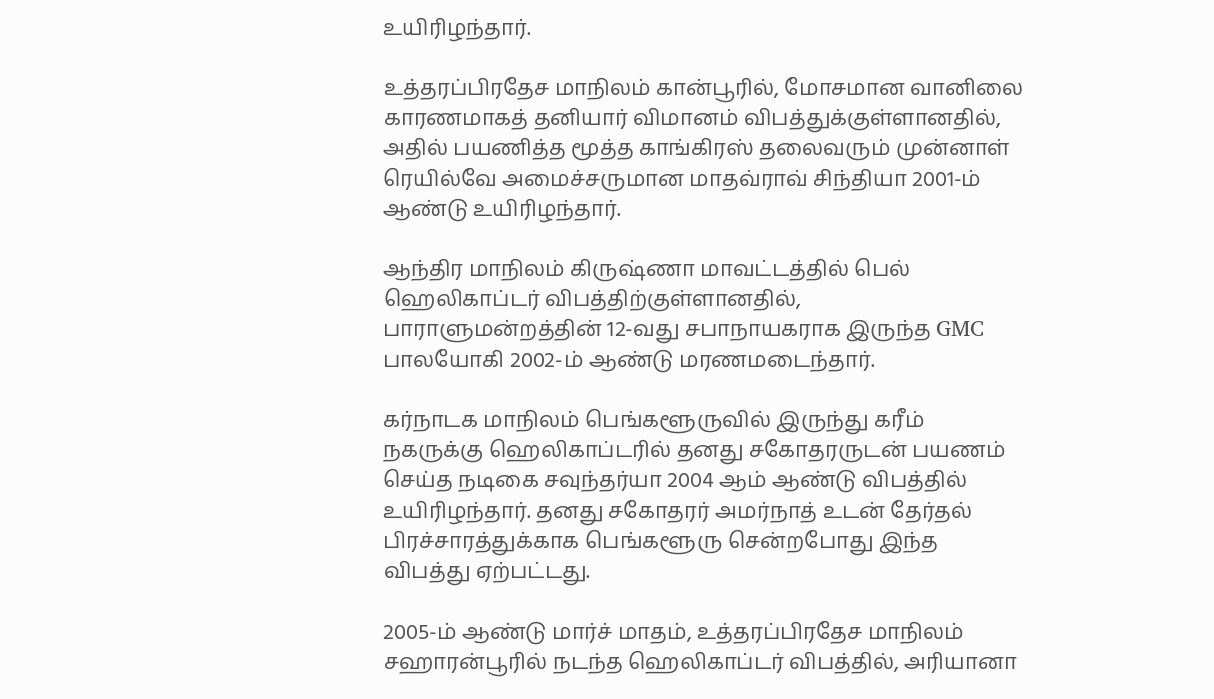உயிரிழந்தார்.

உத்தரப்பிரதேச மாநிலம் கான்பூரில், மோசமான வானிலை காரணமாகத் தனியார் விமானம் விபத்துக்குள்ளானதில், அதில் பயணித்த மூத்த காங்கிரஸ் தலைவரும் முன்னாள் ரெயில்வே அமைச்சருமான மாதவ்ராவ் சிந்தியா 2001-ம் ஆண்டு உயிரிழந்தார்.

ஆந்திர மாநிலம் கிருஷ்ணா மாவட்டத்தில் பெல் ஹெலிகாப்டர் விபத்திற்குள்ளானதில், பாராளுமன்றத்தின் 12-வது சபாநாயகராக இருந்த GMC பாலயோகி 2002-ம் ஆண்டு மரணமடைந்தார்.

கர்நாடக மாநிலம் பெங்களூருவில் இருந்து கரீம் நகருக்கு ஹெலிகாப்டரில் தனது சகோதரருடன் பயணம் செய்த நடிகை சவுந்தர்யா 2004 ஆம் ஆண்டு விபத்தில் உயிரிழந்தார். தனது சகோதரர் அமர்நாத் உடன் தேர்தல் பிரச்சாரத்துக்காக பெங்களூரு சென்றபோது இந்த விபத்து ஏற்பட்டது.

2005-ம் ஆண்டு மார்ச் மாதம், உத்தரப்பிரதேச மாநிலம் சஹாரன்பூரில் நடந்த ஹெலிகாப்டர் விபத்தில், அரியானா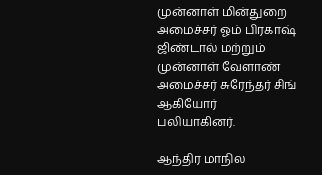முன்னாள் மின்துறை அமைச்சர் ஓம் பிரகாஷ் ஜிண்டால் மற்றும் முன்னாள் வேளாண் அமைச்சர் சுரேந்தர் சிங் ஆகியோர் பலியாகினர்.

ஆந்திர மாநில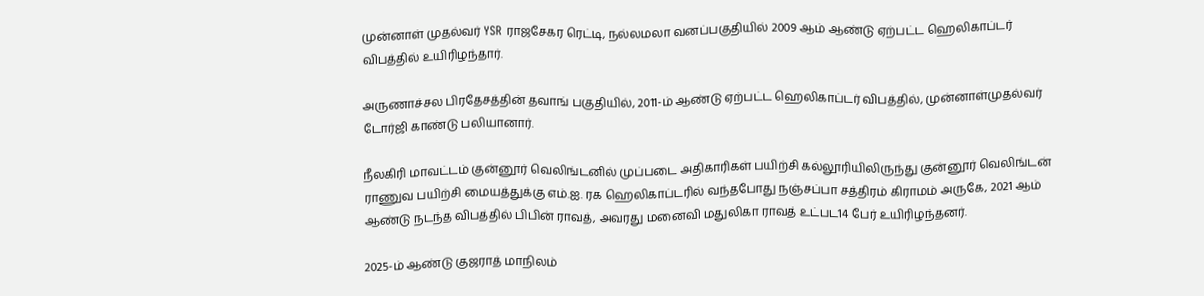முன்னாள் முதல்வர் YSR ராஜசேகர ரெட்டி, நல்லமலா வனப்பகுதியில் 2009 ஆம் ஆண்டு ஏற்பட்ட ஹெலிகாப்டர் விபத்தில் உயிரிழந்தார்.

அருணாச்சல பிரதேசத்தின் தவாங் பகுதியில், 2011-ம் ஆண்டு ஏற்பட்ட ஹெலிகாப்டர் விபத்தில், முன்னாள்முதல்வர் டோர்ஜி காண்டு பலியானார்.

நீலகிரி மாவட்டம் குன்னூர் வெலிங்டனில் முப்படை அதிகாரிகள் பயிற்சி கல்லூரியிலிருந்து குன்னூர் வெலிங்டன் ராணுவ பயிற்சி மையத்துக்கு எம்.ஐ. ரக ஹெலிகாப்டரில் வந்தபோது நஞ்சப்பா சத்திரம் கிராமம் அருகே, 2021 ஆம் ஆண்டு நடந்த விபத்தில் பிபின் ராவத், அவரது மனைவி மதுலிகா ராவத் உட்பட14 பேர் உயிரிழந்தனர்.

2025-ம் ஆண்டு குஜராத் மாநிலம்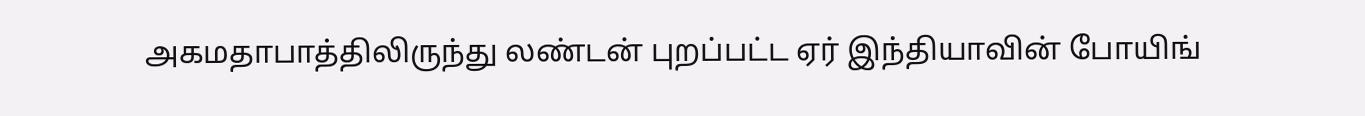அகமதாபாத்திலிருந்து லண்டன் புறப்பட்ட ஏர் இந்தியாவின் போயிங்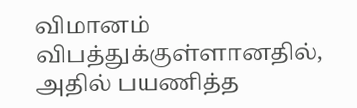விமானம் விபத்துக்குள்ளானதில், அதில் பயணித்த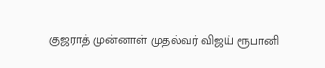குஜராத் முன்னாள் முதல்வர் விஜய் ரூபானி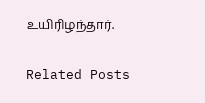உயிரிழந்தார்.

Related Posts